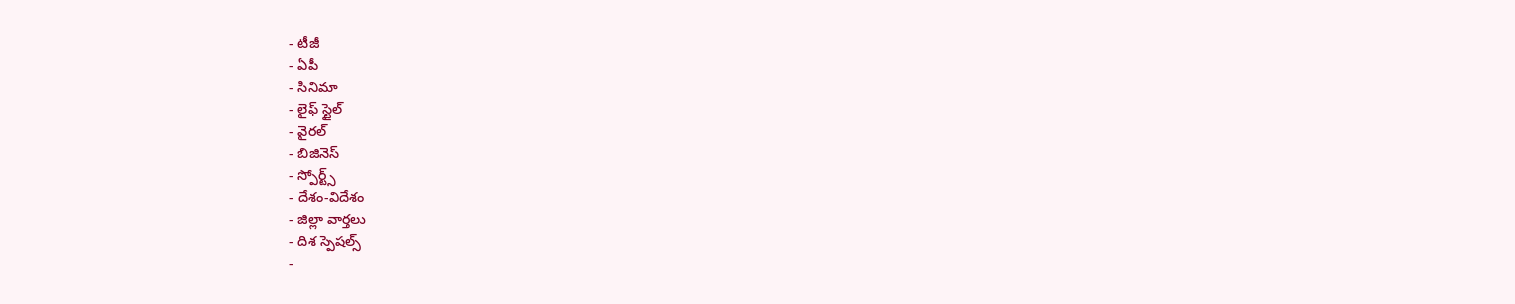- టీజీ
- ఏపీ
- సినిమా
- లైఫ్ స్టైల్
- వైరల్
- బిజినెస్
- స్పోర్ట్స్
- దేశం-విదేశం
- జిల్లా వార్తలు
- దిశ స్పెషల్స్
-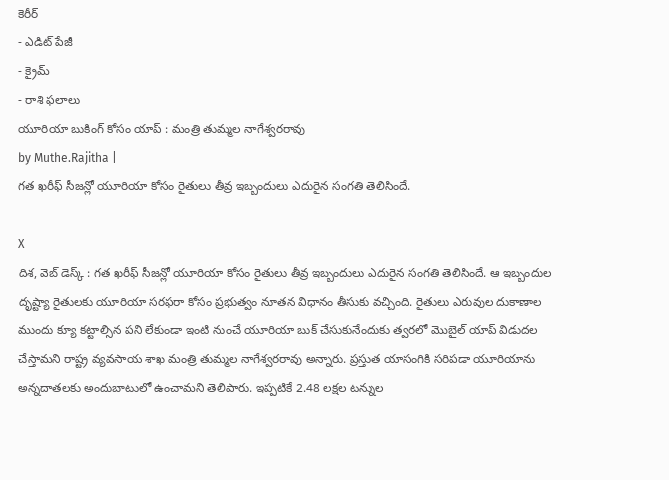కెరీర్
- ఎడిట్ పేజీ
- క్రైమ్
- రాశి ఫలాలు
యూరియా బుకింగ్ కోసం యాప్ : మంత్రి తుమ్మల నాగేశ్వరరావు
by Muthe.Rajitha |
గత ఖరీఫ్ సీజన్లో యూరియా కోసం రైతులు తీవ్ర ఇబ్బందులు ఎదురైన సంగతి తెలిసిందే.

X
దిశ, వెబ్ డెస్క్ : గత ఖరీఫ్ సీజన్లో యూరియా కోసం రైతులు తీవ్ర ఇబ్బందులు ఎదురైన సంగతి తెలిసిందే. ఆ ఇబ్బందుల దృష్ట్యా రైతులకు యూరియా సరఫరా కోసం ప్రభుత్వం నూతన విధానం తీసుకు వచ్చింది. రైతులు ఎరువుల దుకాణాల ముందు క్యూ కట్టాల్సిన పని లేకుండా ఇంటి నుంచే యూరియా బుక్ చేసుకునేందుకు త్వరలో మొబైల్ యాప్ విడుదల చేస్తామని రాష్ట్ర వ్యవసాయ శాఖ మంత్రి తుమ్మల నాగేశ్వరరావు అన్నారు. ప్రస్తుత యాసంగికి సరిపడా యూరియాను అన్నదాతలకు అందుబాటులో ఉంచామని తెలిపారు. ఇప్పటికే 2.48 లక్షల టన్నుల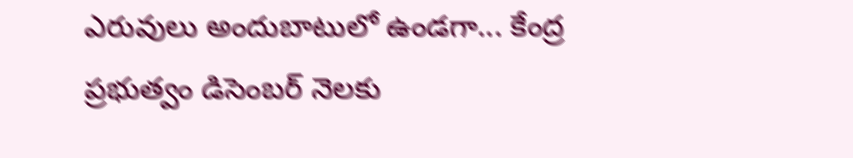ఎరువులు అందుబాటులో ఉండగా... కేంద్ర ప్రభుత్వం డిసెంబర్ నెలకు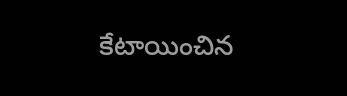కేటాయించిన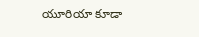యూరియా కూడా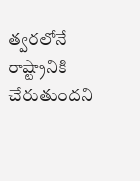త్వరలోనే రాష్ట్రానికి చేరుతుందని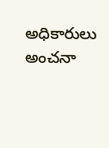అధికారులు అంచనా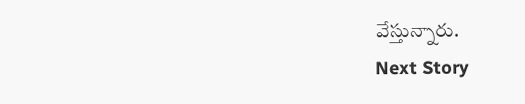వేస్తున్నారు.
Next Story